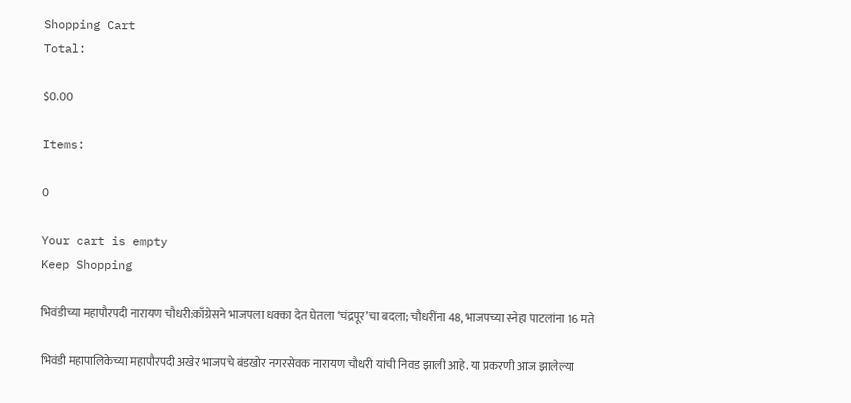Shopping Cart
Total:

$0.00

Items:

0

Your cart is empty
Keep Shopping

भिवंडीच्या महापौरपदी नारायण चौधरी:काँग्रेसने भाजपला धक्का देत घेतला ‘चंद्रपूर’चा बदला; चौधरींना 48, भाजपच्या स्नेहा पाटलांना 16 मते

भिवंडी महापालिकेच्या महापौरपदी अखेर भाजपचे बंडखोर नगरसेवक नारायण चौधरी यांची निवड झाली आहे. या प्रकरणी आज झालेल्या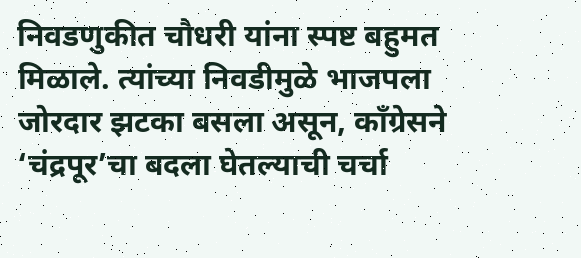निवडणुकीत चौधरी यांना स्पष्ट बहुमत मिळाले. त्यांच्या निवडीमुळे भाजपला जोरदार झटका बसला असून, काँग्रेसने ‘चंद्रपूर’चा बदला घेतल्याची चर्चा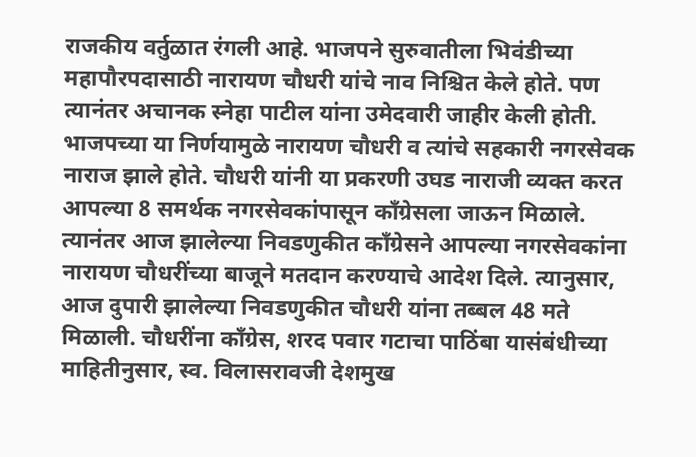राजकीय वर्तुळात रंगली आहे. भाजपने सुरुवातीला भिवंडीच्या महापौरपदासाठी नारायण चौधरी यांचे नाव निश्चित केले होते. पण त्यानंतर अचानक स्नेहा पाटील यांना उमेदवारी जाहीर केली होती. भाजपच्या या निर्णयामुळे नारायण चौधरी व त्यांचे सहकारी नगरसेवक नाराज झाले होते. चौधरी यांनी या प्रकरणी उघड नाराजी व्यक्त करत आपल्या 8 समर्थक नगरसेवकांपासून काँग्रेसला जाऊन मिळाले. त्यानंतर आज झालेल्या निवडणुकीत काँग्रेसने आपल्या नगरसेवकांना नारायण चौधरींच्या बाजूने मतदान करण्याचे आदेश दिले. त्यानुसार, आज दुपारी झालेल्या निवडणुकीत चौधरी यांना तब्बल 48 मते मिळाली. चौधरींना काँग्रेस, शरद पवार गटाचा पाठिंबा यासंबंधीच्या माहितीनुसार, स्व. विलासरावजी देशमुख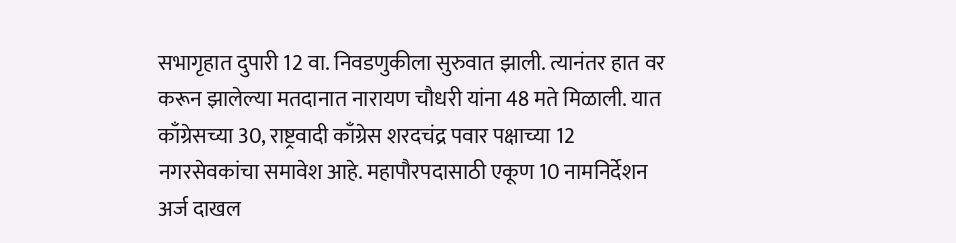सभागृहात दुपारी 12 वा. निवडणुकीला सुरुवात झाली. त्यानंतर हात वर करून झालेल्या मतदानात नारायण चौधरी यांना 48 मते मिळाली. यात काँग्रेसच्या 30, राष्ट्रवादी काँग्रेस शरदचंद्र पवार पक्षाच्या 12 नगरसेवकांचा समावेश आहे. महापौरपदासाठी एकूण 10 नामनिर्देशन अर्ज दाखल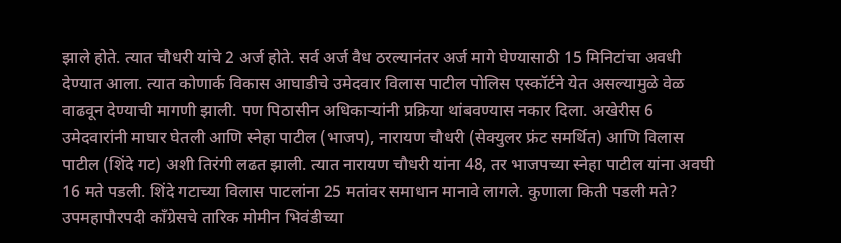झाले होते. त्यात चौधरी यांचे 2 अर्ज होते. सर्व अर्ज वैध ठरल्यानंतर अर्ज मागे घेण्यासाठी 15 मिनिटांचा अवधी देण्यात आला. त्यात कोणार्क विकास आघाडीचे उमेदवार विलास पाटील पोलिस एस्कॉर्टने येत असल्यामुळे वेळ वाढवून देण्याची मागणी झाली. पण पिठासीन अधिकाऱ्यांनी प्रक्रिया थांबवण्यास नकार दिला. अखेरीस 6 उमेदवारांनी माघार घेतली आणि स्नेहा पाटील (भाजप), नारायण चौधरी (सेक्युलर फ्रंट समर्थित) आणि विलास पाटील (शिंदे गट) अशी तिरंगी लढत झाली. त्यात नारायण चौधरी यांना 48, तर भाजपच्या स्नेहा पाटील यांना अवघी 16 मते पडली. शिंदे गटाच्या विलास पाटलांना 25 मतांवर समाधान मानावे लागले. कुणाला किती पडली मते? उपमहापौरपदी काँग्रेसचे तारिक मोमीन भिवंडीच्या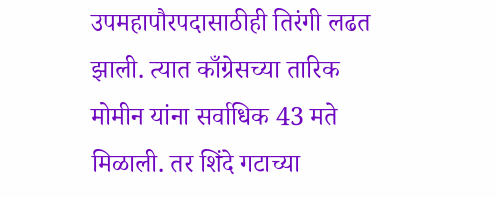उपमहापौरपदासाठीही तिरंगी लढत झाली. त्यात काँग्रेसच्या तारिक मोमीन यांना सर्वाधिक 43 मते मिळाली. तर शिंदे गटाच्या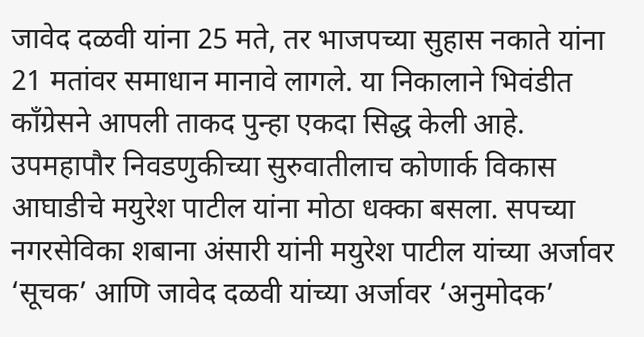जावेद दळवी यांना 25 मते, तर भाजपच्या सुहास नकाते यांना 21 मतांवर समाधान मानावे लागले. या निकालाने भिवंडीत काँग्रेसने आपली ताकद पुन्हा एकदा सिद्ध केली आहे. उपमहापौर निवडणुकीच्या सुरुवातीलाच कोणार्क विकास आघाडीचे मयुरेश पाटील यांना मोठा धक्का बसला. सपच्या नगरसेविका शबाना अंसारी यांनी मयुरेश पाटील यांच्या अर्जावर ‘सूचक’ आणि जावेद दळवी यांच्या अर्जावर ‘अनुमोदक’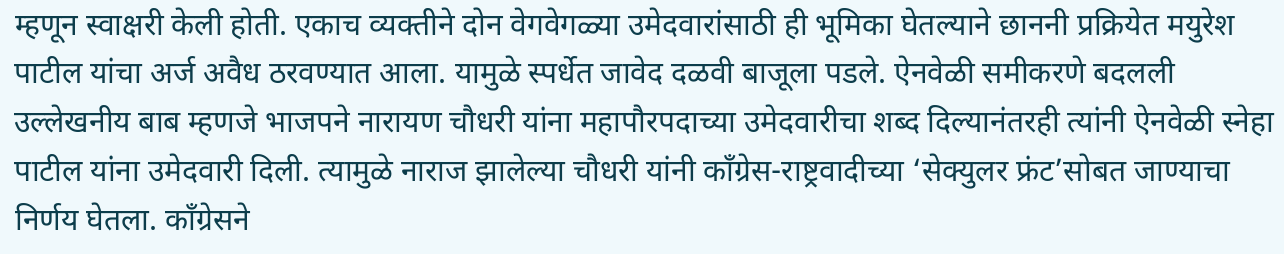म्हणून स्वाक्षरी केली होती. एकाच व्यक्तीने दोन वेगवेगळ्या उमेदवारांसाठी ही भूमिका घेतल्याने छाननी प्रक्रियेत मयुरेश पाटील यांचा अर्ज अवैध ठरवण्यात आला. यामुळे स्पर्धेत जावेद दळवी बाजूला पडले. ऐनवेळी समीकरणे बदलली उल्लेखनीय बाब म्हणजे भाजपने नारायण चौधरी यांना महापौरपदाच्या उमेदवारीचा शब्द दिल्यानंतरही त्यांनी ऐनवेळी स्नेहा पाटील यांना उमेदवारी दिली. त्यामुळे नाराज झालेल्या चौधरी यांनी काँग्रेस-राष्ट्रवादीच्या ‘सेक्युलर फ्रंट’सोबत जाण्याचा निर्णय घेतला. काँग्रेसने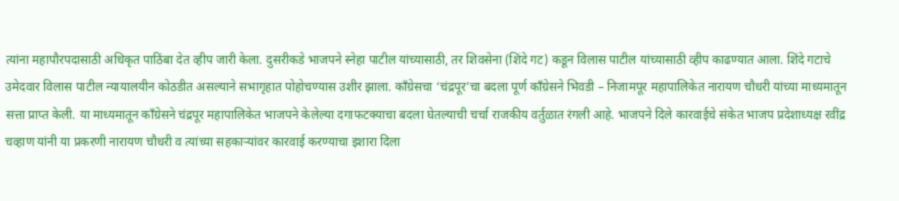त्यांना महापौरपदासाठी अधिकृत पाठिंबा देत व्हीप जारी केला. दुसरीकडे भाजपने स्नेहा पाटील यांच्यासाठी, तर शिवसेना (शिंदे गट) कडून विलास पाटील यांच्यासाठी व्हीप काढण्यात आला. शिंदे गटाचे उमेदवार विलास पाटील न्यायालयीन कोठडीत असल्याने सभागृहात पोहोचण्यास उशीर झाला. काँग्रेसचा ‘चंद्रपूर’चा बदला पूर्ण काँग्रेसने भिवडी – निजामपूर महापालिकेत नारायण चौधरी यांच्या माध्यमातून सत्ता प्राप्त केली. या माध्यमातून काँग्रेसने चंद्रपूर महापालिकेत भाजपने केलेल्या दगाफटक्याचा बदला घेतल्याची चर्चा राजकीय वर्तुळात रंगली आहे. भाजपने दिले कारवाईचे संकेत भाजप प्रदेशाध्यक्ष रवींद्र चव्हाण यांनी या प्रकरणी नारायण चौधरी व त्यांच्या सहकाऱ्यांवर कारवाई करण्याचा इशारा दिला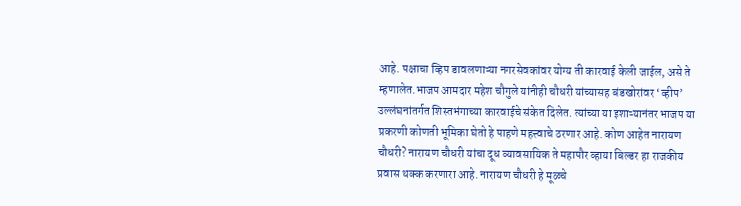आहे. पक्षाचा व्हिप डावलणाऱ्या नगरसेवकांवर योग्य ती कारवाई केली जाईल, असे ते म्हणालेत.भाजप आमदार महेश चौगुले यांनीही चौधरी यांच्यासह बंडखोरांवर ‘व्हीप’ उल्लंघनांतर्गत शिस्तभंगाच्या कारवाईचे संकेत दिलेत. त्यांच्या या इशाऱ्यानंतर भाजप या प्रकरणी कोणती भूमिका घेतो हे पाहणे महत्त्वाचे ठरणार आहे. कोण आहेत नारायण चौधरी? नारायण चौधरी यांचा दूध व्यावसायिक ते महापौर व्हाया बिल्डर हा राजकीय प्रवास थक्क करणारा आहे. नारायण चौधरी हे मूळचे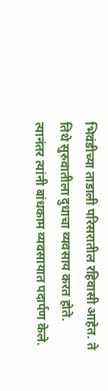भिवंडीच्या ताडाली परिसरातील रहिवासी आहेत. ते तिथे सुरुवातीला दुधाचा व्यवसाय करत होते. त्यानंतर त्यांनी बांधकाम व्यवसायात पदार्पण केले.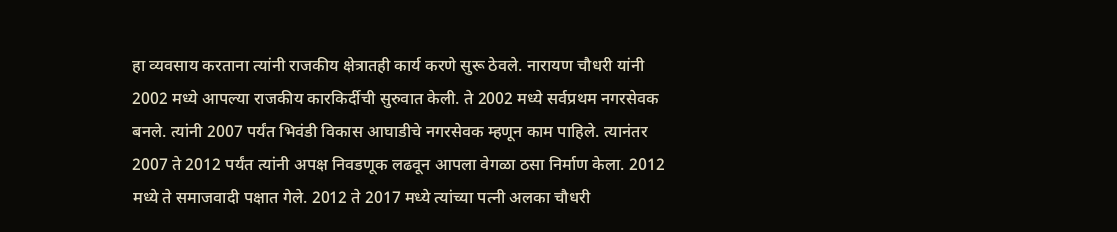हा व्यवसाय करताना त्यांनी राजकीय क्षेत्रातही कार्य करणे सुरू ठेवले. नारायण चौधरी यांनी 2002 मध्ये आपल्या राजकीय कारकिर्दीची सुरुवात केली. ते 2002 मध्ये सर्वप्रथम नगरसेवक बनले. त्यांनी 2007 पर्यंत भिवंडी विकास आघाडीचे नगरसेवक म्हणून काम पाहिले. त्यानंतर 2007 ते 2012 पर्यंत त्यांनी अपक्ष निवडणूक लढवून आपला वेगळा ठसा निर्माण केला. 2012 मध्ये ते समाजवादी पक्षात गेले. 2012 ते 2017 मध्ये त्यांच्या पत्नी अलका चौधरी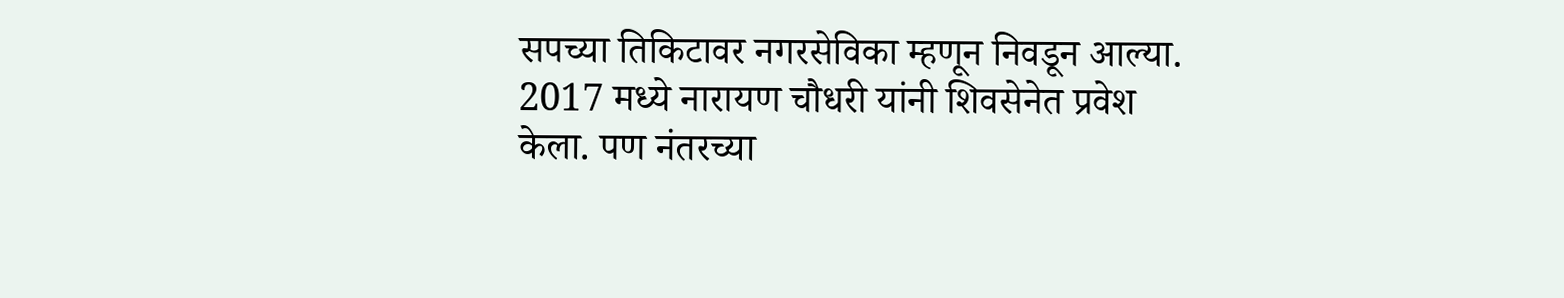सपच्या तिकिटावर नगरसेविका म्हणून निवडून आल्या. 2017 मध्ये नारायण चौधरी यांनी शिवसेनेत प्रवेश केला. पण नंतरच्या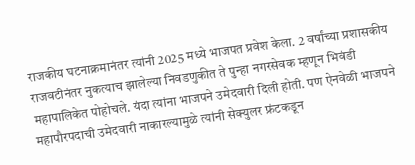राजकीय घटनाक्रमानंतर त्यांनी 2025 मध्ये भाजपत प्रवेश केला. 2 वर्षांच्या प्रशासकीय राजवटीनंतर नुकत्याच झालेल्या निवडणुकीत ते पुन्हा नगरसेवक म्हणून भिवंडी महापालिकेत पोहोचले. यंदा त्यांना भाजपने उमेदवारी दिली होती. पण ऐनवेळी भाजपने महापौरपदाची उमेदवारी नाकारल्यामुळे त्यांनी सेक्युलर फ्रंटकडून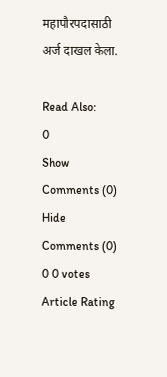महापौरपदासाठी अर्ज दाखल केला.

Read Also:
0
Show Comments (0) Hide Comments (0)
0 0 votes
Article Rating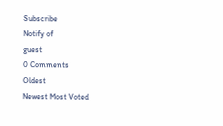Subscribe
Notify of
guest
0 Comments
Oldest
Newest Most Voted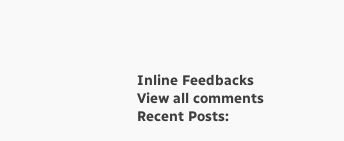Inline Feedbacks
View all comments
Recent Posts: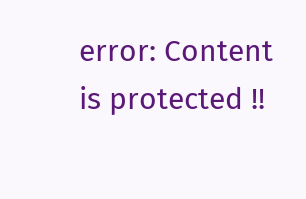error: Content is protected !!